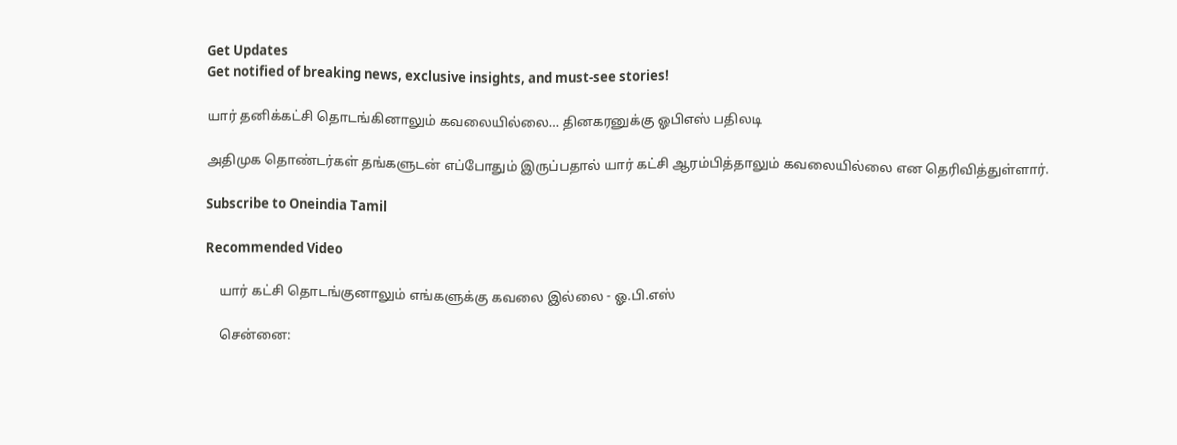Get Updates
Get notified of breaking news, exclusive insights, and must-see stories!

யார் தனிக்கட்சி தொடங்கினாலும் கவலையில்லை… தினகரனுக்கு ஓபிஎஸ் பதிலடி

அதிமுக தொண்டர்கள் தங்களுடன் எப்போதும் இருப்பதால் யார் கட்சி ஆரம்பித்தாலும் கவலையில்லை என தெரிவித்துள்ளார்.

Subscribe to Oneindia Tamil

Recommended Video

    யார் கட்சி தொடங்குனாலும் எங்களுக்கு கவலை இல்லை - ஓ.பி.எஸ்

    சென்னை: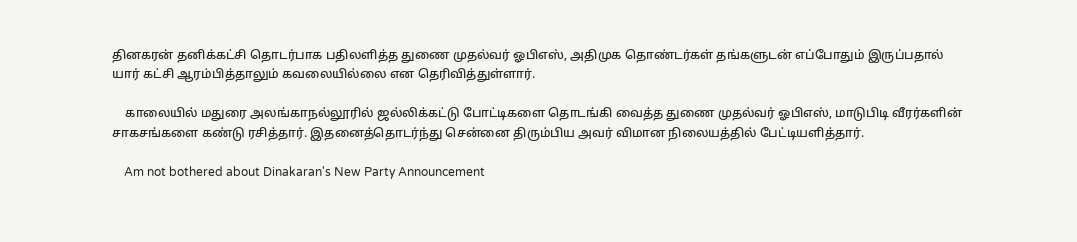தினகரன் தனிக்கட்சி தொடர்பாக பதிலளித்த துணை முதல்வர் ஓபிஎஸ், அதிமுக தொண்டர்கள் தங்களுடன் எப்போதும் இருப்பதால் யார் கட்சி ஆரம்பித்தாலும் கவலையில்லை என தெரிவித்துள்ளார்.

    காலையில் மதுரை அலங்காநல்லூரில் ஜல்லிக்கட்டு போட்டிகளை தொடங்கி வைத்த துணை முதல்வர் ஓபிஎஸ், மாடுபிடி வீரர்களின் சாகசங்களை கண்டு ரசித்தார். இதனைத்தொடர்ந்து சென்னை திரும்பிய அவர் விமான நிலையத்தில் பேட்டியளித்தார்.

    Am not bothered about Dinakaran's New Party Announcement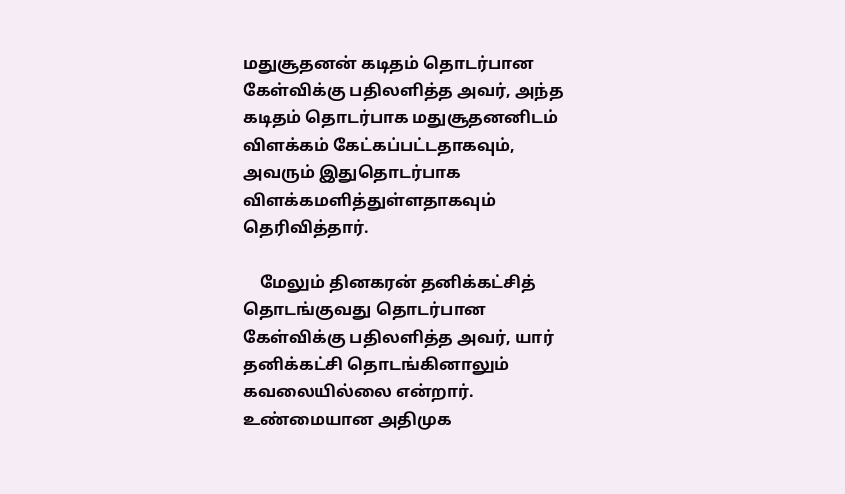மதுசூதனன் கடிதம் தொடர்பான கேள்விக்கு பதிலளித்த அவர், அந்த கடிதம் தொடர்பாக மதுசூதனனிடம் விளக்கம் கேட்கப்பட்டதாகவும், அவரும் இதுதொடர்பாக விளக்கமளித்துள்ளதாகவும் தெரிவித்தார்.

    மேலும் தினகரன் தனிக்கட்சித் தொடங்குவது தொடர்பான கேள்விக்கு பதிலளித்த அவர், யார் தனிக்கட்சி தொடங்கினாலும் கவலையில்லை என்றார். உண்மையான அதிமுக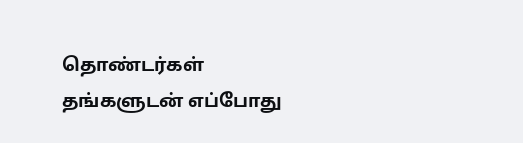தொண்டர்கள் தங்களுடன் எப்போது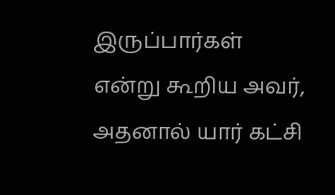இருப்பார்கள் என்று கூறிய அவர், அதனால் யார் கட்சி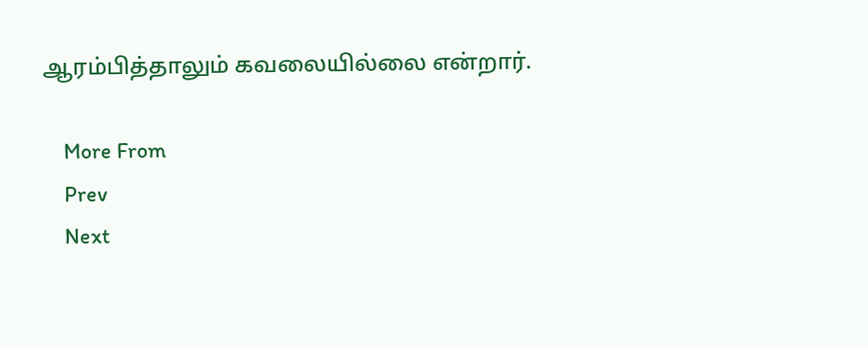ஆரம்பித்தாலும் கவலையில்லை என்றார்.

    More From
    Prev
    Next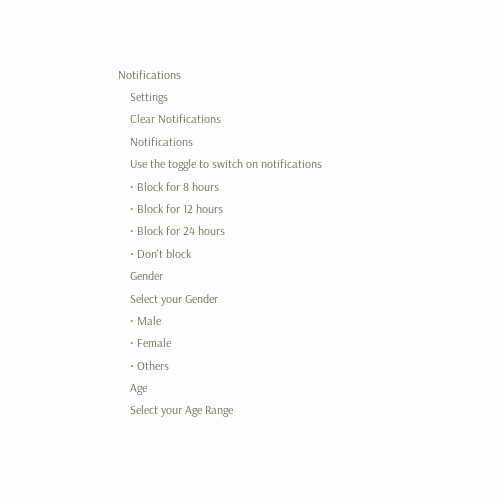Notifications
    Settings
    Clear Notifications
    Notifications
    Use the toggle to switch on notifications
    • Block for 8 hours
    • Block for 12 hours
    • Block for 24 hours
    • Don't block
    Gender
    Select your Gender
    • Male
    • Female
    • Others
    Age
    Select your Age Range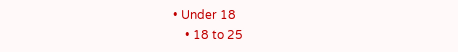• Under 18
    • 18 to 25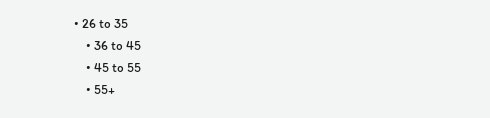• 26 to 35
    • 36 to 45
    • 45 to 55
    • 55+